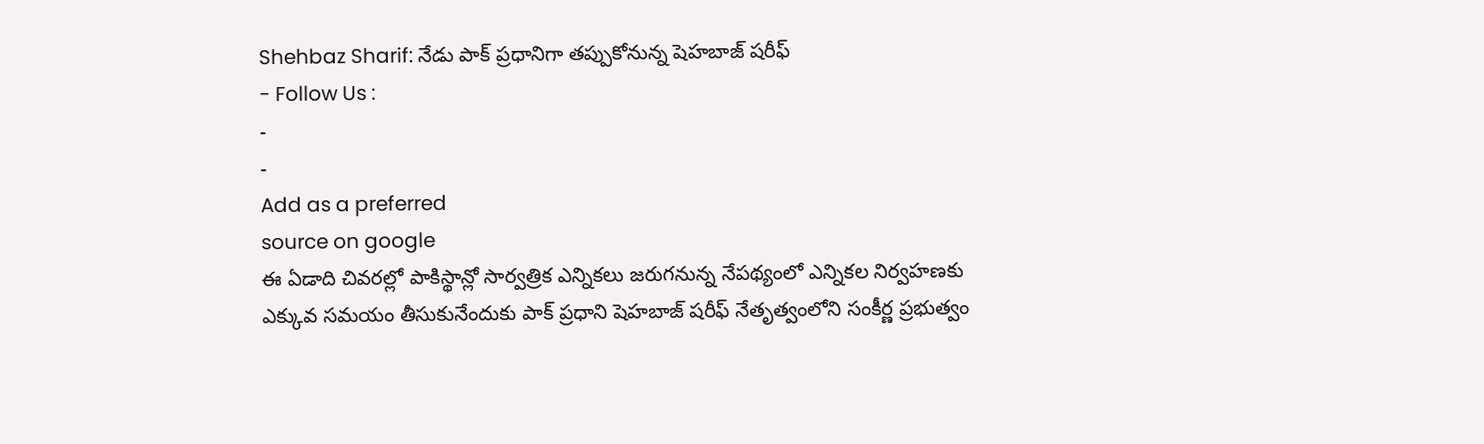Shehbaz Sharif: నేడు పాక్ ప్రధానిగా తప్పుకోనున్న షెహబాజ్ షరీఫ్
- Follow Us :
-
-
Add as a preferred
source on google
ఈ ఏడాది చివరల్లో పాకిస్థాన్లో సార్వత్రిక ఎన్నికలు జరుగనున్న నేపథ్యంలో ఎన్నికల నిర్వహణకు ఎక్కువ సమయం తీసుకునేందుకు పాక్ ప్రధాని షెహబాజ్ షరీఫ్ నేతృత్వంలోని సంకీర్ణ ప్రభుత్వం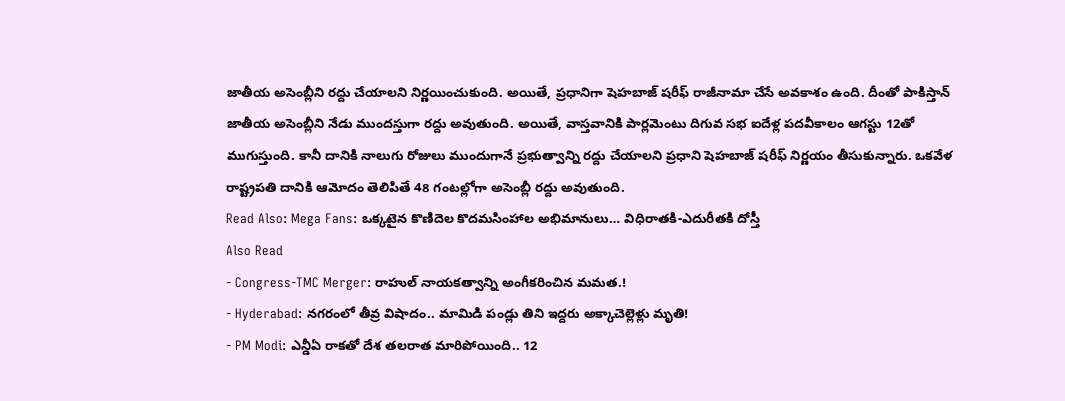జాతీయ అసెంబ్లీని రద్దు చేయాలని నిర్ణయించుకుంది. అయితే, ప్రధానిగా షెహబాజ్ షరీఫ్ రాజీనామా చేసే అవకాశం ఉంది. దీంతో పాకిస్తాన్ జాతీయ అసెంబ్లీని నేడు ముందస్తుగా రద్దు అవుతుంది. అయితే, వాస్తవానికి పార్లమెంటు దిగువ సభ ఐదేళ్ల పదవీకాలం ఆగస్టు 12తో ముగుస్తుంది. కానీ దానికి నాలుగు రోజులు ముందుగానే ప్రభుత్వాన్ని రద్దు చేయాలని ప్రధాని షెహబాజ్ షరీఫ్ నిర్ణయం తీసుకున్నారు. ఒకవేళ రాష్ట్రపతి దానికి ఆమోదం తెలిపితే 48 గంటల్లోగా అసెంబ్లీ రద్దు అవుతుంది.
Read Also: Mega Fans: ఒక్కటైన కొణిదెల కొదమసింహాల అభిమానులు… విధిరాతకి-ఎదురీతకి దోస్తీ
Also Read
- Congress-TMC Merger: రాహుల్ నాయకత్వాన్ని అంగీకరించిన మమత.!
- Hyderabad: నగరంలో తీవ్ర విషాదం.. మామిడి పండ్లు తిని ఇద్దరు అక్కాచెల్లెళ్లు మృతి!
- PM Modi: ఎన్డీఏ రాకతో దేశ తలరాత మారిపోయింది.. 12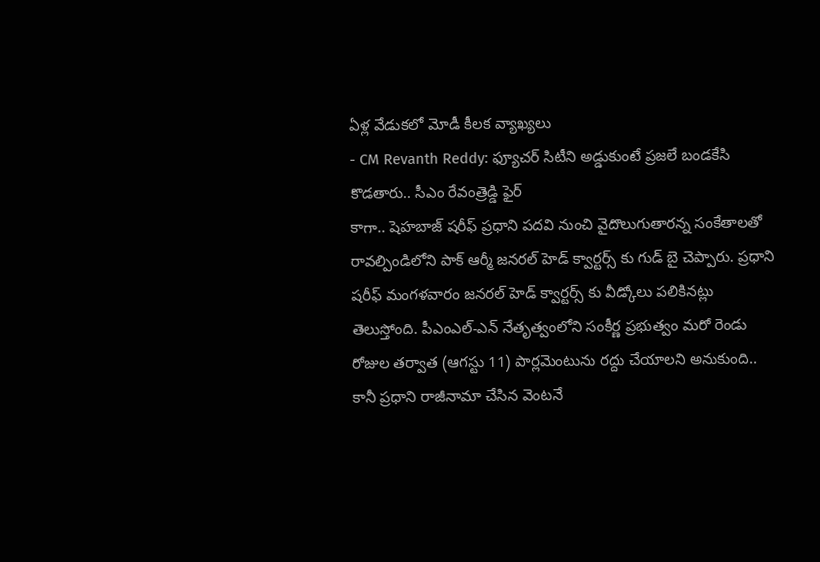ఏళ్ల వేడుకలో మోడీ కీలక వ్యాఖ్యలు
- CM Revanth Reddy: ఫ్యూచర్ సిటీని అడ్డుకుంటే ప్రజలే బండకేసి కొడతారు.. సీఎం రేవంత్రెడ్డి ఫైర్
కాగా.. షెహబాజ్ షరీఫ్ ప్రధాని పదవి నుంచి వైదొలుగుతారన్న సంకేతాలతో రావల్పిండిలోని పాక్ ఆర్మీ జనరల్ హెడ్ క్వార్టర్స్ కు గుడ్ బై చెప్పారు. ప్రధాని షరీఫ్ మంగళవారం జనరల్ హెడ్ క్వార్టర్స్ కు వీడ్కోలు పలికినట్లు తెలుస్తోంది. పీఎంఎల్-ఎన్ నేతృత్వంలోని సంకీర్ణ ప్రభుత్వం మరో రెండు రోజుల తర్వాత (ఆగస్టు 11) పార్లమెంటును రద్దు చేయాలని అనుకుంది.. కానీ ప్రధాని రాజీనామా చేసిన వెంటనే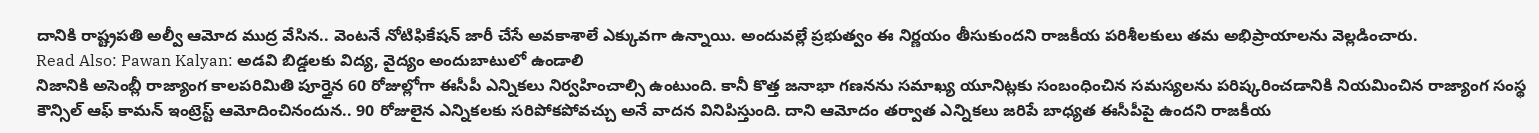దానికి రాష్ట్రపతి అల్వీ ఆమోద ముద్ర వేసిన.. వెంటనే నోటిఫికేషన్ జారీ చేసే అవకాశాలే ఎక్కువగా ఉన్నాయి. అందువల్లే ప్రభుత్వం ఈ నిర్ణయం తీసుకుందని రాజకీయ పరిశీలకులు తమ అభిప్రాయాలను వెల్లడించారు.
Read Also: Pawan Kalyan: అడవి బిడ్డలకు విద్య, వైద్యం అందుబాటులో ఉండాలి
నిజానికి అసెంబ్లీ రాజ్యాంగ కాలపరిమితి పూర్తైన 60 రోజుల్లోగా ఈసీపీ ఎన్నికలు నిర్వహించాల్సి ఉంటుంది. కానీ కొత్త జనాభా గణనను సమాఖ్య యూనిట్లకు సంబంధించిన సమస్యలను పరిష్కరించడానికి నియమించిన రాజ్యాంగ సంస్థ కౌన్సిల్ ఆఫ్ కామన్ ఇంట్రెస్ట్ ఆమోదించినందున.. 90 రోజులైన ఎన్నికలకు సరిపోకపోవచ్చు అనే వాదన వినిపిస్తుంది. దాని ఆమోదం తర్వాత ఎన్నికలు జరిపే బాధ్యత ఈసీపీపై ఉందని రాజకీయ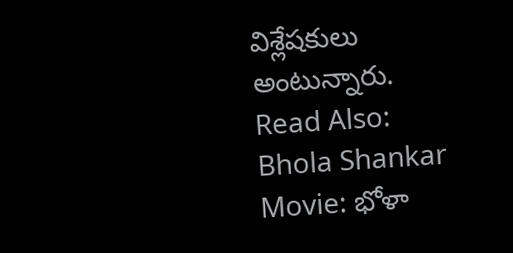విశ్లేషకులు అంటున్నారు.
Read Also: Bhola Shankar Movie: భోళా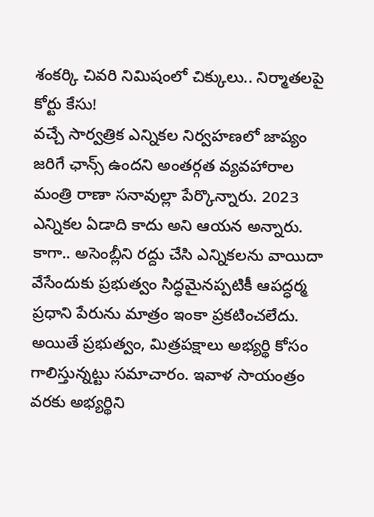శంకర్కి చివరి నిమిషంలో చిక్కులు.. నిర్మాతలపై కోర్టు కేసు!
వచ్చే సార్వత్రిక ఎన్నికల నిర్వహణలో జాప్యం జరిగే ఛాన్స్ ఉందని అంతర్గత వ్యవహారాల మంత్రి రాణా సనావుల్లా పేర్కొన్నారు. 2023 ఎన్నికల ఏడాది కాదు అని ఆయన అన్నారు. కాగా.. అసెంబ్లీని రద్దు చేసి ఎన్నికలను వాయిదా వేసేందుకు ప్రభుత్వం సిద్ధమైనప్పటికీ ఆపద్ధర్మ ప్రధాని పేరును మాత్రం ఇంకా ప్రకటించలేదు. అయితే ప్రభుత్వం, మిత్రపక్షాలు అభ్యర్థి కోసం గాలిస్తున్నట్టు సమాచారం. ఇవాళ సాయంత్రం వరకు అభ్యర్థిని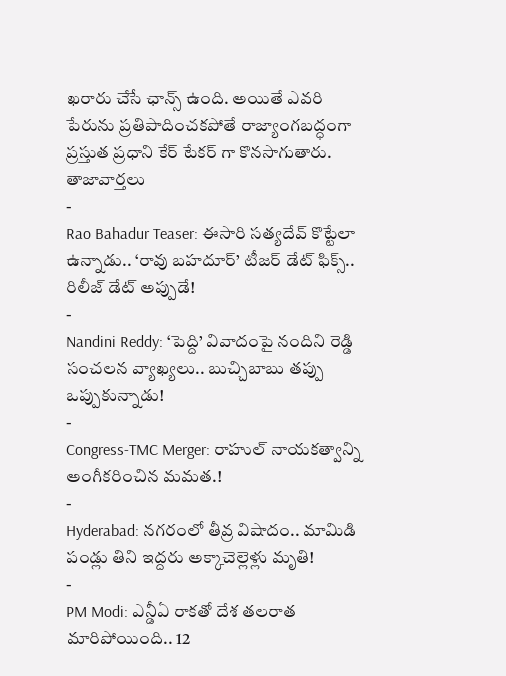ఖరారు చేసే ఛాన్స్ ఉంది. అయితే ఎవరి పేరును ప్రతిపాదించకపోతే రాజ్యాంగబద్ధంగా ప్రస్తుత ప్రధాని కేర్ టేకర్ గా కొనసాగుతారు.
తాజావార్తలు
-
Rao Bahadur Teaser: ఈసారి సత్యదేవ్ కొట్టేలా ఉన్నాడు.. ‘రావు బహదూర్’ టీజర్ డేట్ ఫిక్స్.. రిలీజ్ డేట్ అప్పుడే!
-
Nandini Reddy: ‘పెద్ది’ వివాదంపై నందిని రెడ్డి సంచలన వ్యాఖ్యలు.. బుచ్చిబాబు తప్పు ఒప్పుకున్నాడు!
-
Congress-TMC Merger: రాహుల్ నాయకత్వాన్ని అంగీకరించిన మమత.!
-
Hyderabad: నగరంలో తీవ్ర విషాదం.. మామిడి పండ్లు తిని ఇద్దరు అక్కాచెల్లెళ్లు మృతి!
-
PM Modi: ఎన్డీఏ రాకతో దేశ తలరాత మారిపోయింది.. 12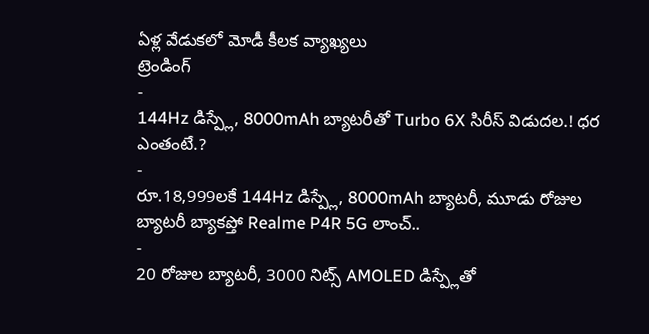ఏళ్ల వేడుకలో మోడీ కీలక వ్యాఖ్యలు
ట్రెండింగ్
-
144Hz డిస్ప్లే, 8000mAh బ్యాటరీతో Turbo 6X సిరీస్ విడుదల.! ధర ఎంతంటే.?
-
రూ.18,999లకే 144Hz డిస్ప్లే, 8000mAh బ్యాటరీ, మూడు రోజుల బ్యాటరీ బ్యాకప్తో Realme P4R 5G లాంచ్..
-
20 రోజుల బ్యాటరీ, 3000 నిట్స్ AMOLED డిస్ప్లేతో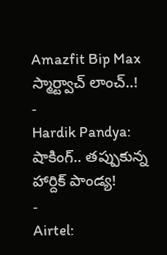Amazfit Bip Max స్మార్ట్వాచ్ లాంచ్..!
-
Hardik Pandya: షాకింగ్.. తప్పుకున్న హార్దిక్ పాండ్య!
-
Airtel: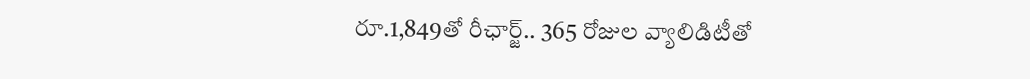రూ.1,849తో రీఛార్జ్.. 365 రోజుల వ్యాలిడిటీతో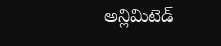అన్లిమిటెడ్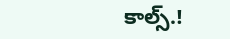కాల్స్.!